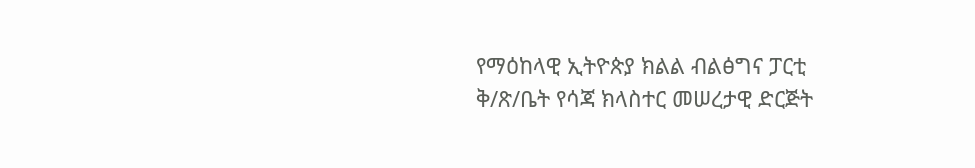የማዕከላዊ ኢትዮጵያ ክልል ብልፅግና ፓርቲ ቅ/ጽ/ቤት የሳጃ ክላስተር መሠረታዊ ድርጅት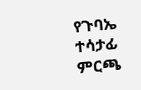የጉባኤ ተሳታፊ ምርጫ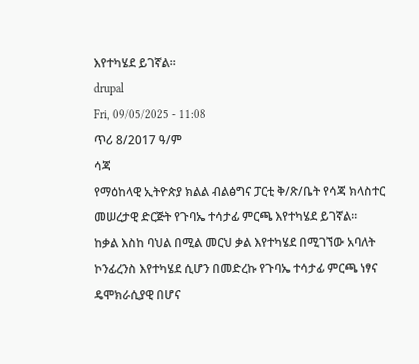እየተካሄደ ይገኛል።
drupal
Fri, 09/05/2025 - 11:08
ጥሪ 8/2017 ዓ/ም
ሳጃ
የማዕከላዊ ኢትዮጵያ ክልል ብልፅግና ፓርቲ ቅ/ጽ/ቤት የሳጃ ክላስተር መሠረታዊ ድርጅት የጉባኤ ተሳታፊ ምርጫ እየተካሄደ ይገኛል።
ከቃል እስከ ባህል በሚል መርህ ቃል እየተካሄደ በሚገኘው አባለት ኮንፊረንስ እየተካሄደ ሲሆን በመድረኩ የጉባኤ ተሳታፊ ምርጫ ነፃና ዴሞክራሲያዊ በሆና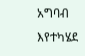አግባብ እየተካሄደ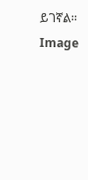ይገኛል።
Image